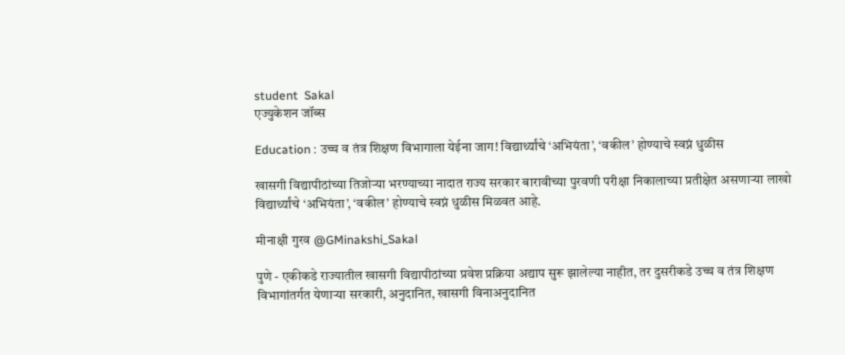student  Sakal
एज्युकेशन जॉब्स

Education : उच्च व तंत्र शिक्षण विभागाला येईना जाग! विद्यार्थ्यांचे ‘अभियंता’, ‘वकील’ होण्याचे स्वप्नं धुळीस

खासगी विद्यापीठांच्या तिजोऱ्या भरण्याच्या नादात राज्य सरकार बारावीच्या पुरवणी परीक्षा निकालाच्या प्रतीक्षेत असणाऱ्या लाखो विद्यार्थ्यांचे ‘अभियंता’, ‘वकील’ होण्याचे स्वप्नं धुळीस मिळवत आहे.

मीनाक्षी गुरव @GMinakshi_Sakal

पुणे - एकीकडे राज्यातील खासगी विद्यापीठांच्या प्रवेश प्रक्रिया अद्याप सुरू झालेल्या नाहीत, तर दुसरीकडे उच्च व तंत्र शिक्षण विभागांतर्गत येणाऱ्या सरकारी, अनुदानित, खासगी विनाअनुदानित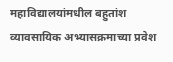महाविद्यालयांमधील बहुतांश व्यावसायिक अभ्यासक्रमाच्या प्रवेश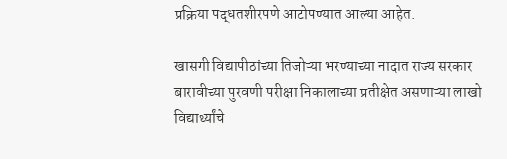प्रक्रिया पद्धतशीरपणे आटोपण्यात आल्या आहेत.

खासगी विद्यापीठांच्या तिजोऱ्या भरण्याच्या नादात राज्य सरकार बारावीच्या पुरवणी परीक्षा निकालाच्या प्रतीक्षेत असणाऱ्या लाखो विद्यार्थ्यांचे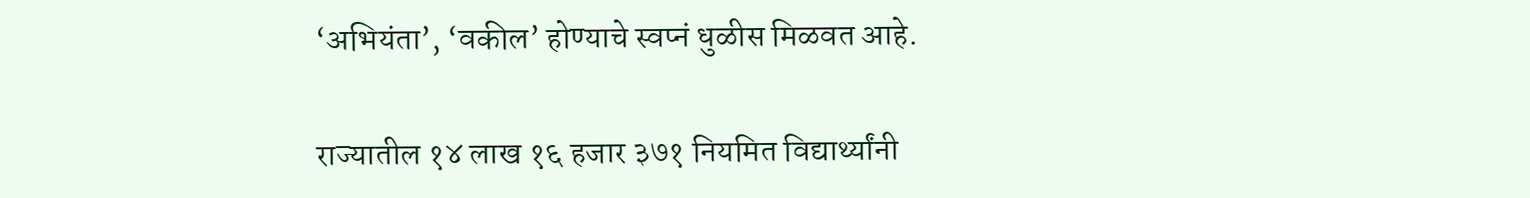‘अभियंता’, ‘वकील’ होण्याचे स्वप्नं धुळीस मिळवत आहे.

राज्यातील १४ लाख १६ हजार ३७१ नियमित विद्यार्थ्यांनी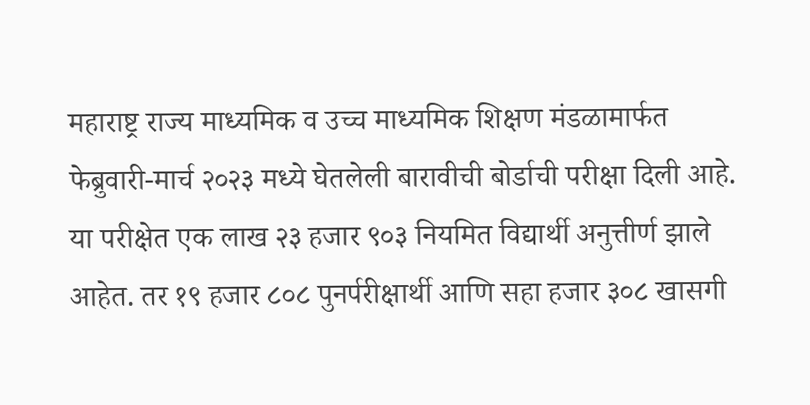महाराष्ट्र राज्य माध्यमिक व उच्च माध्यमिक शिक्षण मंडळामार्फत फेब्रुवारी-मार्च २०२३ मध्ये घेतलेली बारावीची बोर्डाची परीक्षा दिली आहे. या परीक्षेत एक लाख २३ हजार ९०३ नियमित विद्यार्थी अनुत्तीर्ण झाले आहेत. तर १९ हजार ८०८ पुनर्परीक्षार्थी आणि सहा हजार ३०८ खासगी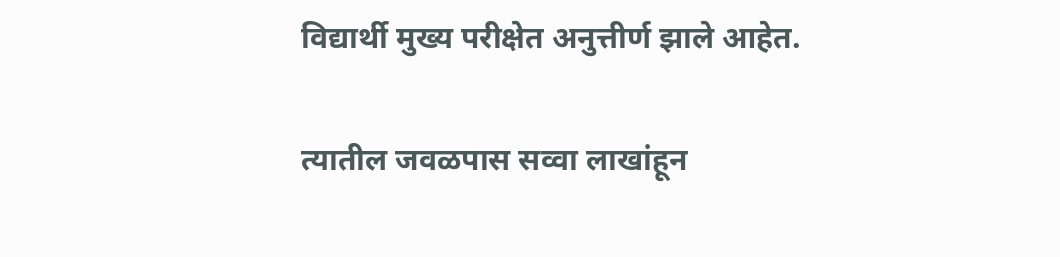विद्यार्थी मुख्य परीक्षेत अनुत्तीर्ण झाले आहेत.

त्यातील जवळपास सव्वा लाखांहून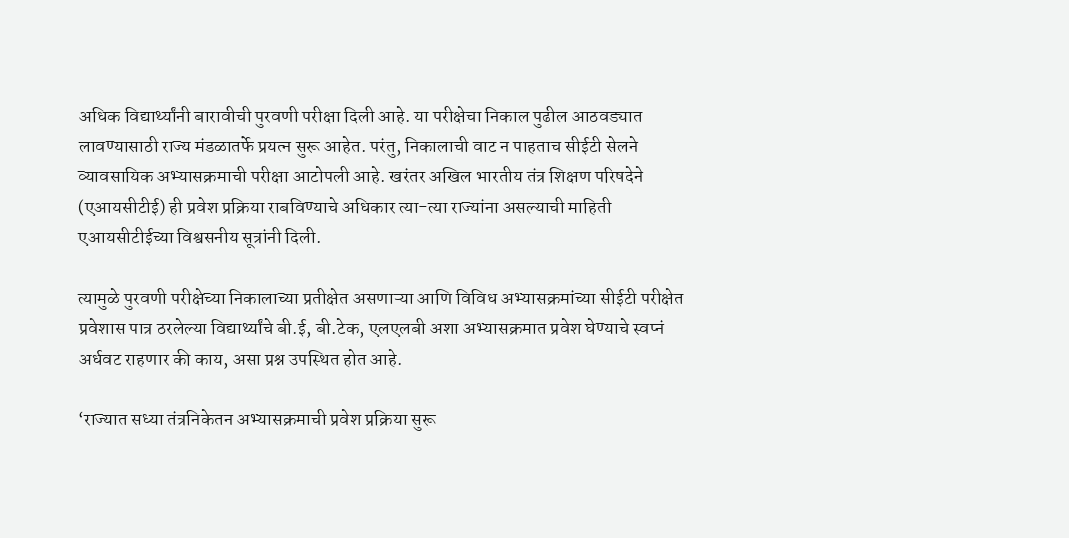अधिक विद्यार्थ्यांनी बारावीची पुरवणी परीक्षा दिली आहे. या परीक्षेचा निकाल पुढील आठवड्यात लावण्यासाठी राज्य मंडळातर्फे प्रयत्न सुरू आहेत. परंतु, निकालाची वाट न पाहताच सीईटी सेलने व्यावसायिक अभ्यासक्रमाची परीक्षा आटोपली आहे. खरंतर अखिल भारतीय तंत्र शिक्षण परिषदेने (एआयसीटीई) ही प्रवेश प्रक्रिया राबविण्याचे अधिकार त्या-त्या राज्यांना असल्याची माहिती एआयसीटीईच्या विश्वसनीय सूत्रांनी दिली.

त्यामुळे पुरवणी परीक्षेच्या निकालाच्या प्रतीक्षेत असणाऱ्या आणि विविध अभ्यासक्रमांच्या सीईटी परीक्षेत प्रवेशास पात्र ठरलेल्या विद्यार्थ्यांचे बी.ई, बी.टेक, एलएलबी अशा अभ्यासक्रमात प्रवेश घेण्याचे स्वप्नं अर्धवट राहणार की काय, असा प्रश्न उपस्थित होत आहे.

‘राज्यात सध्या तंत्रनिकेतन अभ्यासक्रमाची प्रवेश प्रक्रिया सुरू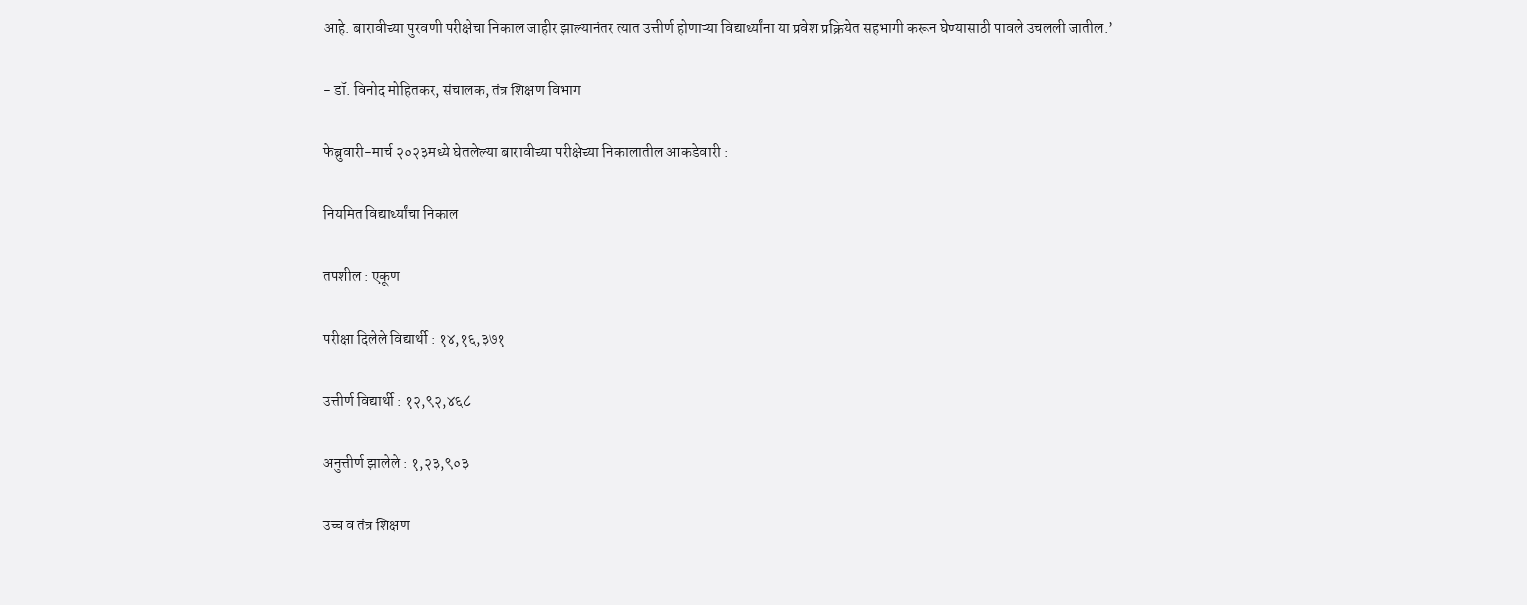आहे. बारावीच्या पुरवणी परीक्षेचा निकाल जाहीर झाल्यानंतर त्यात उत्तीर्ण होणाऱ्या विद्यार्थ्यांना या प्रवेश प्रक्रियेत सहभागी करून घेण्यासाठी पावले उचलली जातील.’

- डॉ. विनोद मोहितकर, संचालक, तंत्र शिक्षण विभाग

फेब्रुवारी-मार्च २०२३मध्ये घेतलेल्या बारावीच्या परीक्षेच्या निकालातील आकडेवारी :

नियमित विद्यार्थ्यांचा निकाल

तपशील : एकूण

परीक्षा दिलेले विद्यार्थी : १४,१६,३७१

उत्तीर्ण विद्यार्थी : १२,९२,४६८

अनुत्तीर्ण झालेले : १,२३,९०३

उच्च व तंत्र शिक्षण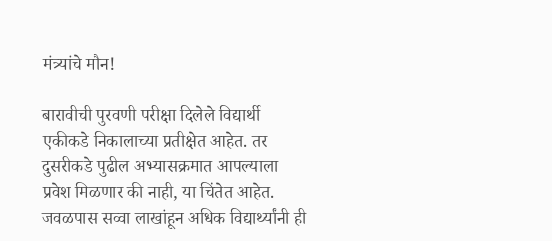मंत्र्यांचे मौन!

बारावीची पुरवणी परीक्षा दिलेले विद्यार्थी एकीकडे निकालाच्या प्रतीक्षेत आहेत. तर दुसरीकडे पुढील अभ्यासक्रमात आपल्याला प्रवेश मिळणार की नाही, या चिंतेत आहेत. जवळपास सव्वा लाखांहून अधिक विद्यार्थ्यांनी ही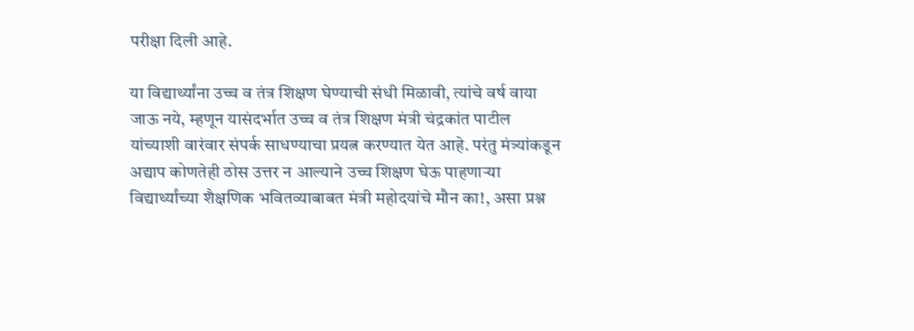परीक्षा दिली आहे.

या विद्यार्थ्यांना उच्च व तंत्र शिक्षण घेण्याची संधी मिळावी, त्यांचे वर्ष वाया जाऊ नये, म्हणून यासंदर्भात उच्च व तंत्र शिक्षण मंत्री चंद्रकांत पाटील यांच्याशी वारंवार संपर्क साधण्याचा प्रयत्न करण्यात येत आहे. परंतु मंत्र्यांकडून अद्याप कोणतेही ठोस उत्तर न आल्याने उच्च शिक्षण घेऊ पाहणाऱ्या विद्यार्थ्यांच्या शैक्षणिक भवितव्याबाबत मंत्री महोदयांचे मौन का!, असा प्रश्न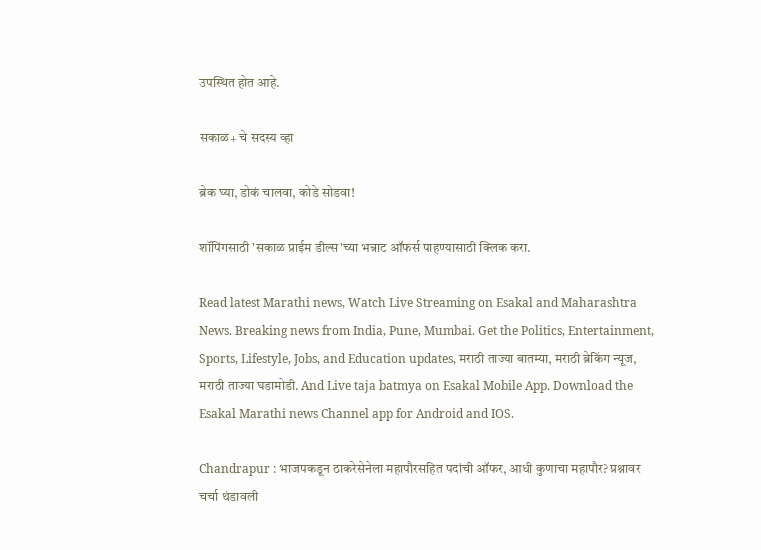उपस्थित होत आहे.

सकाळ+ चे सदस्य व्हा

ब्रेक घ्या, डोकं चालवा, कोडे सोडवा!

शॉपिंगसाठी 'सकाळ प्राईम डील्स'च्या भन्नाट ऑफर्स पाहण्यासाठी क्लिक करा.

Read latest Marathi news, Watch Live Streaming on Esakal and Maharashtra News. Breaking news from India, Pune, Mumbai. Get the Politics, Entertainment, Sports, Lifestyle, Jobs, and Education updates, मराठी ताज्या बातम्या, मराठी ब्रेकिंग न्यूज, मराठी ताज्या घडामोडी. And Live taja batmya on Esakal Mobile App. Download the Esakal Marathi news Channel app for Android and IOS.

Chandrapur : भाजपकडून ठाकरेसेनेला महापौरसहित पदांची ऑफर, आधी कुणाचा महापौर? प्रश्नावर चर्चा थंडावली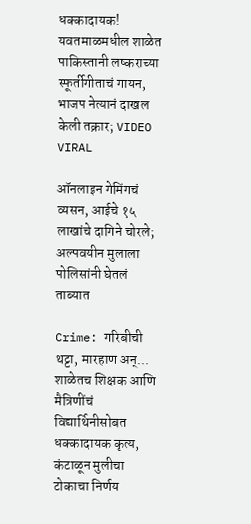धक्कादायक! यवतमाळमधील शाळेत पाकिस्तानी लष्कराच्या स्फूर्तीगीताचं गायन, भाजप नेत्यानं दाखल केली तक्रार; VIDEO VIRAL

ऑनलाइन गेमिंगचं व्यसन, आईचे १५ लाखांचे दागिने चोरले; अल्पवयीन मुलाला पोलिसांनी घेतलं ताब्यात

Crime: गरिबीची थट्टा, मारहाण अन्... शाळेतच शिक्षक आणि मैत्रिणींचं विद्यार्थिनीसोबत धक्कादायक कृत्य, कंटाळून मुलीचा टोकाचा निर्णय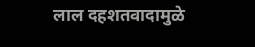लाल दहशतवादामुळे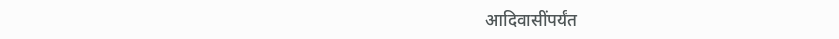आदिवासींपर्यंत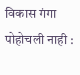विकास गंगा पोहोचली नाही :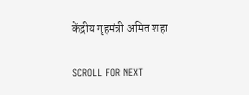केंद्रीय गृहमंत्री अमित शहा

SCROLL FOR NEXT